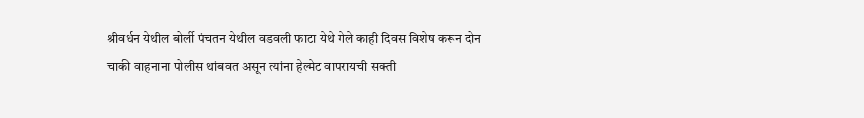श्रीवर्धन येथील बोर्ली पंचतन येथील वडवली फाटा येथे गेले काही दिवस विशेष करून दोन चाकी वाहनाना पोलीस थांबवत असून त्यांना हेल्मेट वापरायची सक्ती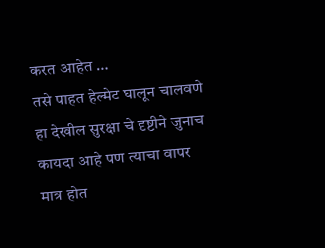करत आहेत …
तसे पाहत हेल्मेट घालून चालवणे हा देखील सुरक्षा चे दृष्टीने जुनाच कायदा आहे पण त्याचा वापर मात्र होत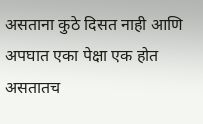असताना कुठे दिसत नाही आणि अपघात एका पेक्षा एक होत असतातच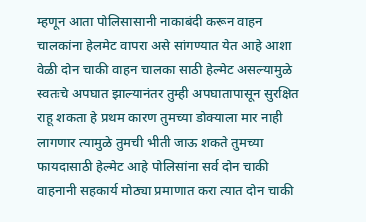म्हणून आता पोलिसासानी नाकाबंदी करून वाहन चालकांना हेलमेट वापरा असे सांगण्यात येत आहे आशा वेळी दोन चाकी वाहन चालका साठी हेल्मेट असल्यामुळे स्वतःचे अपघात झाल्यानंतर तुम्ही अपघातापासून सुरक्षित राहू शकता हे प्रथम कारण तुमच्या डोक्याला मार नाही लागणार त्यामुळे तुमची भीती जाऊ शकते तुमच्या फायदासाठी हेल्मेट आहे पोलिसांना सर्व दोन चाकी वाहनानी सहकार्य मोठ्या प्रमाणात करा त्यात दोन चाकी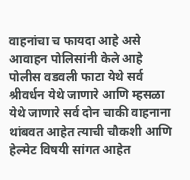वाहनांचा च फायदा आहे असे आवाहन पोलिसांनी केले आहे पोलीस वडवली फाटा येथे सर्व श्रीवर्धन येथे जाणारे आणि म्हसळा येथे जाणारे सर्व दोन चाकी वाहनाना थांबवत आहेत त्याची चौकशी आणि हेल्मेट विषयी सांगत आहेत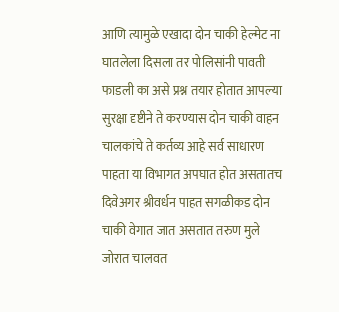आणि त्यामुळे एखादा दोन चाकी हेल्मेट ना घातलेला दिसला तर पोलिसांनी पावती फाडली का असे प्रश्न तयार होतात आपल्या सुरक्षा दृष्टीने ते करण्यास दोन चाकी वाहन चालकांचे ते कर्तव्य आहे सर्व साधारण पाहता या विभागत अपघात होत असतातच दिवेअगर श्रीवर्धन पाहत सगळीकड दोन चाकी वेगात जात असतात तरुण मुले जोरात चालवत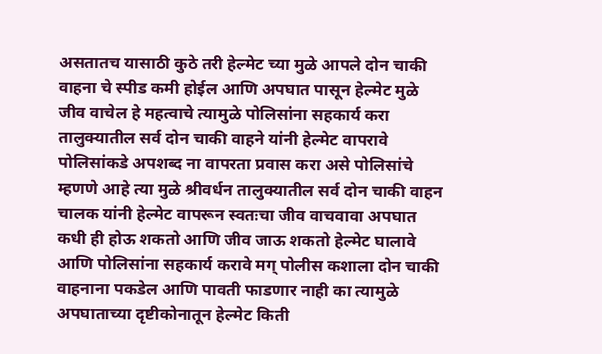असतातच यासाठी कुठे तरी हेल्मेट च्या मुळे आपले दोन चाकी वाहना चे स्पीड कमी होईल आणि अपघात पासून हेल्मेट मुळे जीव वाचेल हे महत्वाचे त्यामुळे पोलिसांना सहकार्य करा तालुक्यातील सर्व दोन चाकी वाहने यांनी हेल्मेट वापरावे पोलिसांकडे अपशब्द ना वापरता प्रवास करा असे पोलिसांचे म्हणणे आहे त्या मुळे श्रीवर्धन तालुक्यातील सर्व दोन चाकी वाहन चालक यांनी हेल्मेट वापरून स्वतःचा जीव वाचवावा अपघात कधी ही होऊ शकतो आणि जीव जाऊ शकतो हेल्मेट घालावे आणि पोलिसांना सहकार्य करावे मग् पोलीस कशाला दोन चाकी वाहनाना पकडेल आणि पावती फाडणार नाही का त्यामुळे अपघाताच्या दृष्टीकोनातून हेल्मेट किती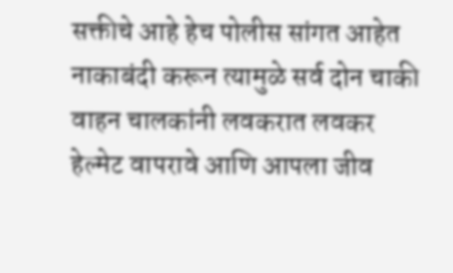सक्तीचे आहे हेच पोलीस सांगत आहेत नाकाबंदी करून त्यामुळे सर्व दोन चाकी वाहन चालकांनी लवकरात लवकर हेल्मेट वापरावे आणि आपला जीव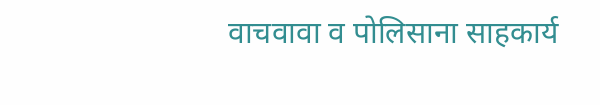वाचवावा व पोलिसाना साहकार्य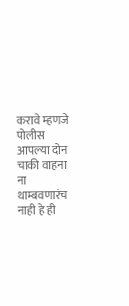करावे म्हणजे पोलीस आपल्या दोन चाकी वाहना ना थाम्बवणारंच नाही हे ही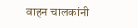वाहन चालकांनी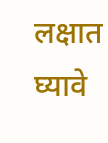लक्षात घ्यावे